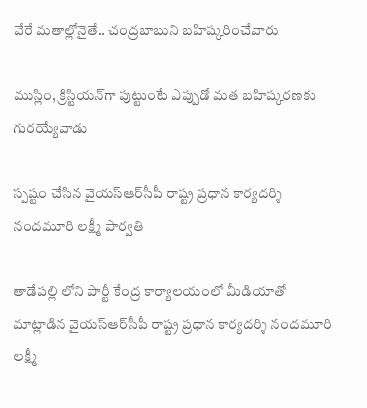వేరే మ‌తాల్లోనైతే.. చంద్ర‌బాబుని బ‌హిష్కరించేవారు

ముస్లిం, క్రిస్టియ‌న్‌గా పుట్టుంటే ఎప్పుడో మ‌త బ‌హిష్క‌ర‌ణ‌కు గుర‌య్యేవాడు

స్ప‌ష్టం చేసిన వైయ‌స్ఆర్‌సీపీ రాష్ట్ర ప్ర‌ధాన కార్య‌ద‌ర్శి నంద‌మూరి ల‌క్ష్మీ పార్వ‌తి

తాడేప‌ల్లి లోని పార్టీ కేంద్ర కార్యాలయంలో మీడియాతో మాట్లాడిన వైయ‌స్ఆర్‌సీపీ రాష్ట్ర ప్ర‌ధాన కార్య‌ద‌ర్శి నంద‌మూరి ల‌క్ష్మీ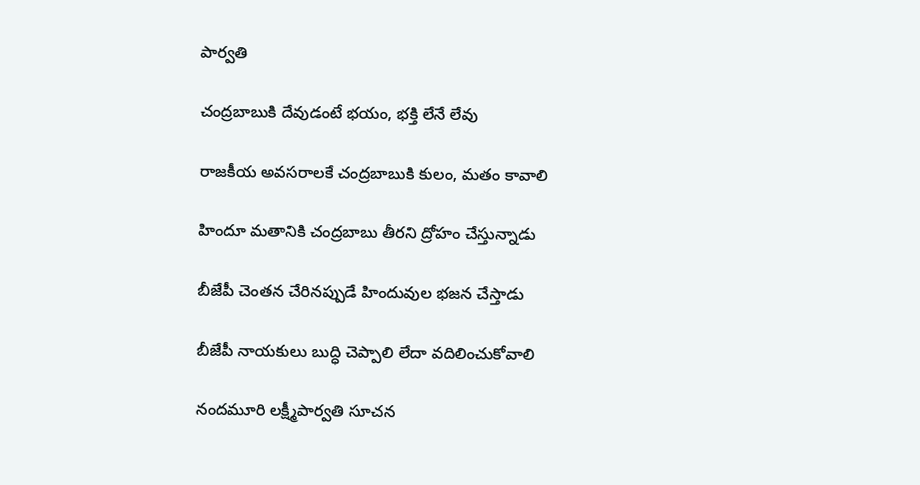పార్వ‌తి

చంద్ర‌బాబుకి దేవుడంటే భ‌యం, భ‌క్తి లేనే లేవు

రాజ‌కీయ అవ‌స‌రాలకే చంద్ర‌బాబుకి కులం, మ‌తం కావాలి

హిందూ మ‌తానికి చంద్ర‌బాబు తీర‌ని ద్రోహం చేస్తున్నాడు

బీజేపీ చెంత‌న చేరిన‌ప్పుడే హిందువుల భ‌జ‌న చేస్తాడు

బీజేపీ నాయ‌కులు బుద్ధి చెప్పాలి లేదా వ‌దిలించుకోవాలి

నంద‌మూరి ల‌క్ష్మీపార్వ‌తి సూచ‌న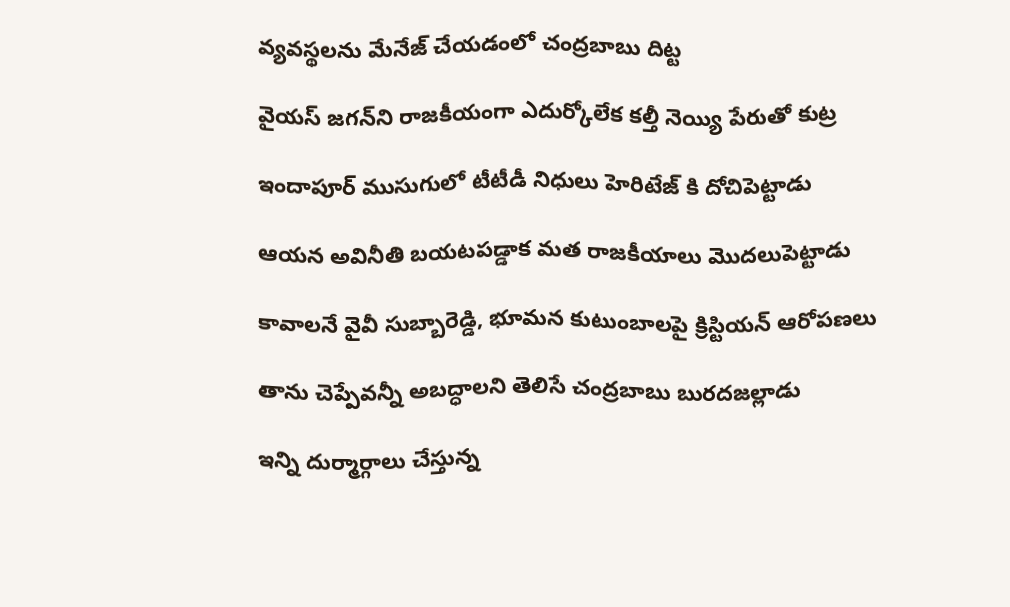వ్య‌వ‌స్థ‌ల‌ను మేనేజ్ చేయ‌డంలో చంద్ర‌బాబు దిట్ట‌

వైయ‌స్ జ‌గ‌న్‌ని రాజ‌కీయంగా ఎదుర్కోలేక క‌ల్తీ నెయ్యి పేరుతో కుట్ర

ఇందాపూర్ ముసుగులో టీటీడీ నిధులు హెరిటేజ్ కి దోచిపెట్టాడు

ఆయ‌న అవినీతి బ‌య‌టప‌డ్డాక మ‌త రాజ‌కీయాలు మొద‌లుపెట్టాడు

కావాల‌నే వైవీ సుబ్బారెడ్డి, భూమ‌న కుటుంబాల‌పై క్రిస్టియ‌న్ ఆరోప‌ణ‌లు

తాను చెప్పేవ‌న్నీ అబ‌ద్ధాల‌ని తెలిసే చంద్ర‌బాబు బుర‌దజ‌ల్లాడు

ఇన్ని దుర్మార్గాలు చేస్తున్న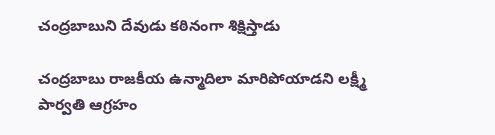చంద్ర‌బాబుని దేవుడు క‌ఠినంగా శిక్షిస్తాడు

చంద్ర‌బాబు రాజ‌కీయ ఉన్మాదిలా మారిపోయాడ‌ని ల‌క్ష్మీ పార్వ‌తి ఆగ్ర‌హం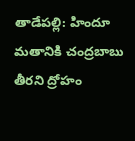తాడేప‌ల్లి: హిందూ మ‌తానికి చంద్ర‌బాబు తీర‌ని ద్రోహం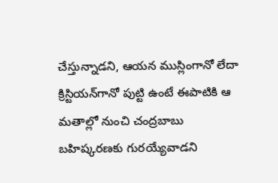చేస్తున్నాడ‌ని, ఆయ‌న ముస్లింగానో లేదా క్రిస్టియ‌న్‌గానో పుట్టి ఉంటే ఈపాటికి ఆ మ‌తాల్లో నుంచి చంద్ర‌బాబు బ‌హిష్క‌ర‌ణ‌కు గుర‌య్యేవాడ‌ని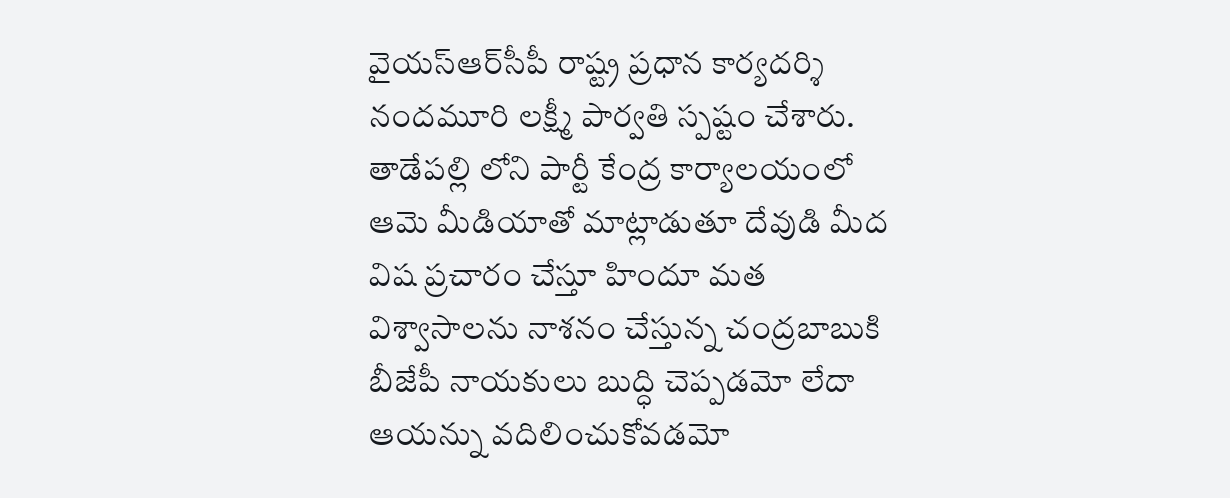వైయ‌స్ఆర్‌సీపీ రాష్ట్ర ప్ర‌ధాన కార్య‌ద‌ర్శి నంద‌మూరి ల‌క్ష్మీ పార్వ‌తి స్ప‌ష్టం చేశారు. తాడేప‌ల్లి లోని పార్టీ కేంద్ర కార్యాల‌యంలో ఆమె మీడియాతో మాట్లాడుతూ దేవుడి మీద విష ప్ర‌చారం చేస్తూ హిందూ మ‌త విశ్వాసాల‌ను నాశ‌నం చేస్తున్న చంద్ర‌బాబుకి బీజేపీ నాయ‌కులు బుద్ధి చెప్ప‌డ‌మో లేదా ఆయ‌న్ను వ‌దిలించుకోవ‌డ‌మో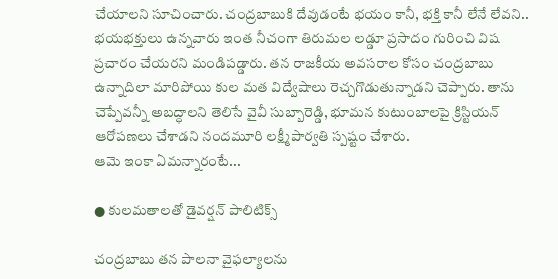చేయాల‌ని సూచించారు. చంద్ర‌బాబుకి దేవుడంటే భ‌యం కానీ, భ‌క్తి కానీ లేనే లేవ‌ని.. భ‌యభ‌క్తులు ఉన్న‌వారు ఇంత నీచంగా తిరుమ‌ల ల‌డ్డూ ప్ర‌సాదం గురించి విష ప్ర‌చారం చేయ‌ర‌ని మండిప‌డ్డారు. త‌న రాజ‌కీయ అవ‌స‌రాల కోసం చంద్ర‌బాబు ఉన్నాదిలా మారిపోయి కుల మ‌త విద్వేషాలు రెచ్చ‌గొడుతున్నాడ‌ని చెప్పారు. తాను చెప్పేవ‌న్నీ అబ‌ద్ధాల‌ని తెలిసే వైవీ సుబ్బారెడ్డి, భూమ‌న కుటుంబాల‌పై క్రిస్టియ‌న్ ఆరోప‌ణ‌లు చేశాడ‌ని నంద‌మూరి ల‌క్ష్మీపార్వ‌తి స్ప‌ష్టం చేశారు.
ఆమె ఇంకా ఏమ‌న్నారంటే...

● కుల‌మ‌తాల‌తో డైవ‌ర్ష‌న్ పాలిటిక్స్

చంద్ర‌బాబు త‌న పాల‌నా వైఫల్యాల‌ను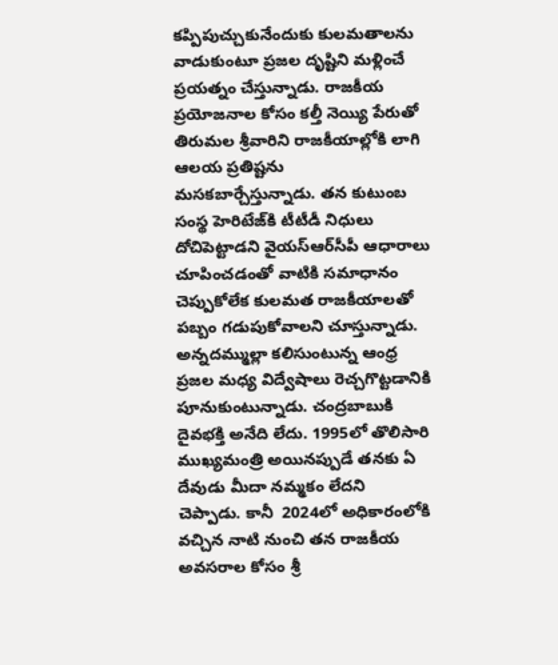క‌ప్పిపుచ్చుకునేందుకు కుల‌మ‌తాల‌ను వాడుకుంటూ ప్ర‌జ‌ల దృష్టిని మ‌ళ్లించే ప్ర‌య‌త్నం చేస్తున్నాడు. రాజ‌కీయ ప్ర‌యోజ‌నాల కోసం క‌ల్తీ నెయ్యి పేరుతో తిరుమ‌ల శ్రీవారిని రాజ‌కీయాల్లోకి లాగి ఆల‌య ప్ర‌తిష్టను మ‌స‌క‌బార్చేస్తున్నాడు. త‌న కుటుంబ సంస్థ హెరిటేజ్‌కి టీటీడీ నిధులు దోచిపెట్టాడ‌ని వైయ‌స్ఆర్‌సీపీ ఆధారాలు చూపించ‌డంతో వాటికి స‌మాధానం చెప్పుకోలేక కుల‌మ‌త రాజ‌కీయాల‌తో ప‌బ్బం గ‌డుపుకోవాల‌ని చూస్తున్నాడు. అన్న‌ద‌మ్ముల్లా క‌లిసుంటున్న ఆంధ్ర ప్ర‌జ‌ల మ‌ధ్య విద్వేషాలు రెచ్చ‌గొట్టడానికి పూనుకుంటున్నాడు. చంద్ర‌బాబుకి దైవ‌భక్తి అనేది లేదు. 1995లో తొలిసారి ముఖ్య‌మంత్రి అయిన‌ప్పుడే త‌న‌కు ఏ దేవుడు మీదా న‌మ్మ‌కం లేద‌ని చెప్పాడు. కానీ  2024లో అధికారంలోకి వ‌చ్చిన నాటి నుంచి త‌న‌ రాజకీయ అవ‌స‌రాల కోసం శ్రీ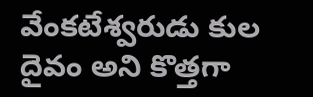వేంక‌టేశ్వ‌రుడు కుల దైవం అని కొత్త‌గా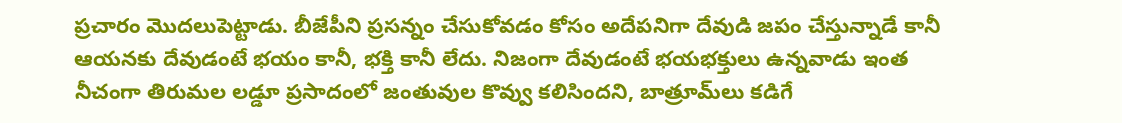ప్ర‌చారం మొద‌లుపెట్టాడు. బీజేపీని ప్ర‌స‌న్నం చేసుకోవడం కోసం అదేప‌నిగా దేవుడి జ‌పం చేస్తున్నాడే కానీ ఆయ‌న‌కు దేవుడంటే భ‌యం కానీ, భ‌క్తి కానీ లేదు. నిజంగా దేవుడంటే భ‌య‌భ‌క్తులు ఉన్నవాడు ఇంత నీచంగా తిరుమ‌ల ల‌డ్డూ ప్ర‌సాదంలో జంతువుల కొవ్వు క‌లిసింద‌ని, బాత్రూమ్‌లు క‌డిగే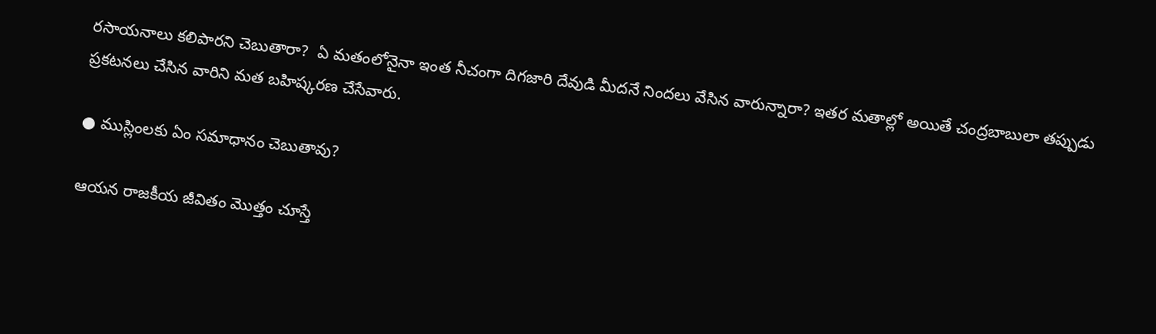ర‌సాయ‌నాలు క‌లిపార‌ని చెబుతారా?  ఏ మ‌తంలోనైనా ఇంత నీచంగా దిగ‌జారి దేవుడి మీద‌నే నింద‌లు వేసిన వారున్నారా? ఇత‌ర మ‌తాల్లో అయితే చంద్ర‌బాబులా త‌ప్పుడు ప్ర‌క‌ట‌న‌లు చేసిన వారిని మ‌త బ‌హిష్క‌ర‌ణ చేసేవారు.

● ముస్లింల‌కు ఏం స‌మాధానం చెబుతావు?

ఆయ‌న రాజ‌కీయ జీవితం మొత్తం చూస్తే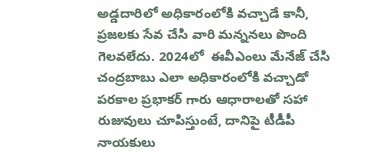అడ్డ‌దారిలో అధికారంలోకి వ‌చ్చాడే కానీ, ప్ర‌జ‌ల‌కు సేవ చేసి వారి మ‌న్న‌న‌లు పొంది గెల‌వ‌లేదు. 2024లో  ఈవీఎంలు మేనేజ్ చేసి చంద్ర‌బాబు ఎలా అధికారంలోకి వ‌చ్చాడో ప‌ర‌కాల ప్ర‌భాక‌ర్ గారు ఆధారాల‌తో స‌హా రుజువులు చూపిస్తుంటే, దానిపై టీడీపీ నాయ‌కులు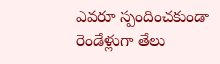ఎవ‌రూ స్పందించ‌కుండా రెండేళ్లుగా తేలు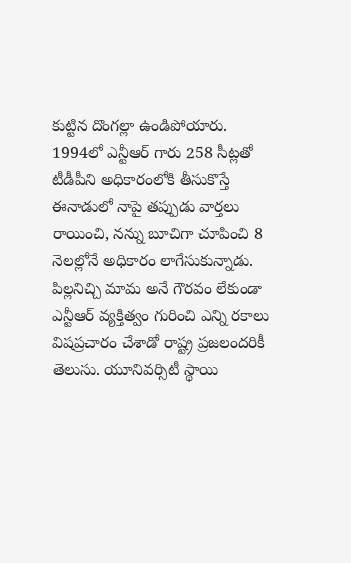కుట్టిన దొంగ‌ల్లా ఉండిపోయారు. 1994లో ఎన్టీఆర్ గారు 258 సీట్ల‌తో టీడీపీని అధికారంలోకి తీసుకొస్తే ఈనాడులో నాపై త‌ప్పుడు వార్త‌లు రాయించి, న‌న్ను బూచిగా చూపించి 8 నెల‌ల్లోనే అధికారం లాగేసుకున్నాడు. పిల్ల‌నిచ్చి మామ అనే గౌర‌వం లేకుండా ఎన్టీఆర్ వ్య‌క్తిత్వం గురించి ఎన్ని ర‌కాలు విష‌ప్ర‌చారం చేశాడో రాష్ట్ర ప్ర‌జ‌లంద‌రికీ తెలుసు. యూనివ‌ర్సిటీ స్థాయి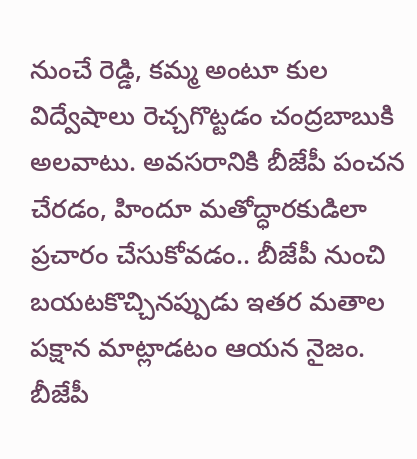నుంచే రెడ్డి, క‌మ్మ అంటూ కుల విద్వేషాలు రెచ్చ‌గొట్ట‌డం చంద్ర‌బాబుకి అల‌వాటు. అవ‌స‌రానికి బీజేపీ పంచన చేర‌డం, హిందూ మ‌తోద్ధార‌కుడిలా ప్ర‌చారం చేసుకోవ‌డం.. బీజేపీ నుంచి బ‌య‌ట‌కొచ్చిన‌ప్పుడు ఇత‌ర మ‌తాల ప‌క్షాన మాట్లాడ‌టం ఆయ‌న నైజం. బీజేపీ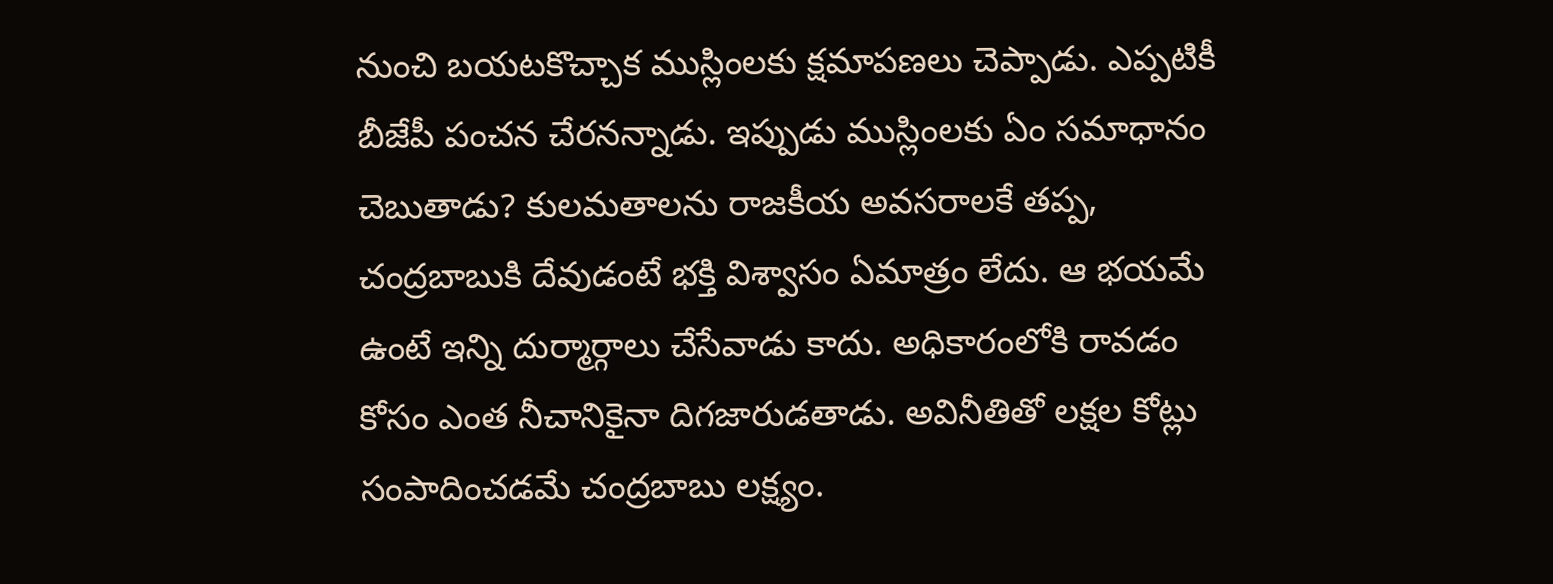నుంచి బ‌య‌ట‌కొచ్చాక ముస్లింల‌కు క్ష‌మాప‌ణ‌లు చెప్పాడు. ఎప్ప‌టికీ బీజేపీ పంచ‌న చేర‌న‌న్నాడు. ఇప్పుడు ముస్లింల‌కు ఏం స‌మాధానం చెబుతాడు? కుల‌మ‌తాల‌ను రాజ‌కీయ అవ‌స‌రాల‌కే త‌ప్ప‌, చంద్ర‌బాబుకి దేవుడంటే భ‌క్తి విశ్వాసం ఏమాత్రం లేదు. ఆ భ‌య‌మే ఉంటే ఇన్ని దుర్మార్గాలు చేసేవాడు కాదు. అధికారంలోకి రావ‌డం కోసం ఎంత నీచానికైనా దిగజారుడ‌తాడు. అవినీతితో ల‌క్ష‌ల కోట్లు సంపాదించ‌డ‌మే చంద్ర‌బాబు ల‌క్ష్యం.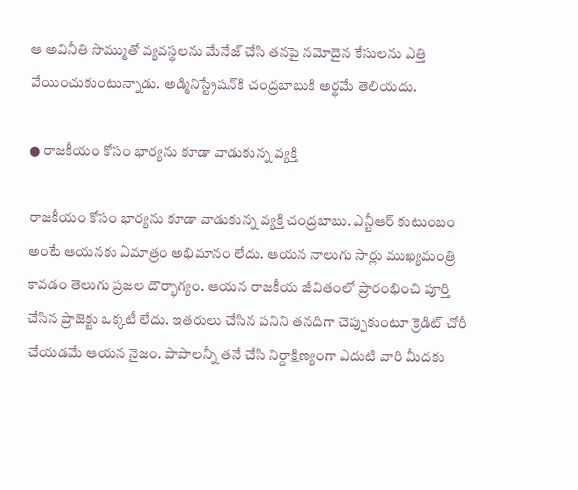ఆ అవినీతి సొమ్ముతో వ్య‌వ‌స్థ‌ల‌ను మేనేజ్ చేసి త‌న‌పై న‌మోదైన కేసుల‌ను ఎత్తి వేయించుకుంటున్నాడు. అడ్మినిస్ట్రేష‌న్‌కి చంద్ర‌బాబుకి అర్థ‌మే తెలియ‌దు.

● రాజ‌కీయం కోసం భార్య‌ను కూడా వాడుకున్న వ్య‌క్తి

రాజ‌కీయం కోసం భార్య‌ను కూడా వాడుకున్న వ్య‌క్తి చంద్ర‌బాబు. ఎన్టీఆర్ కుటుంబం అంటే ఆయ‌న‌కు ఏమాత్రం అభిమానం లేదు. ఆయ‌న నాలుగు సార్లు ముఖ్య‌మంత్రి కావ‌డం తెలుగు ప్ర‌జ‌ల దౌర్భాగ్యం. ఆయ‌న రాజ‌కీయ జీవితంలో ప్రారంభించి పూర్తి చేసిన ప్రాజెక్టు ఒక్క‌టీ లేదు. ఇత‌రులు చేసిన ప‌నిని త‌న‌దిగా చెప్పుకుంటూ క్రెడిట్ చోరీ చేయ‌డ‌మే ఆయ‌న నైజం. పాపాల‌న్నీ తనే చేసి నిర్దాక్షిణ్యంగా ఎదుటి వారి మీద‌కు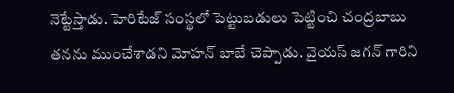నెట్టేస్తాడు. హెరిటేజ్ సంస్థలో పెట్టుబ‌డులు పెట్టించి చంద్ర‌బాబు త‌న‌ను ముంచేశాడ‌ని మోహ‌న్ బాబే చెప్పాడు. వైయ‌స్ జ‌గ‌న్ గారిని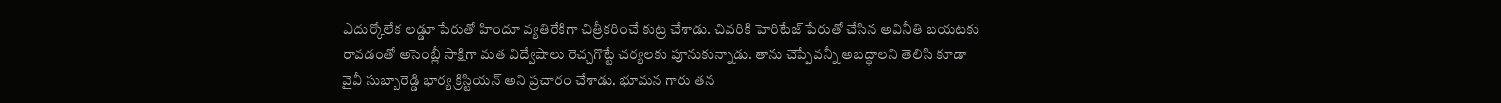ఎదుర్కోలేక ల‌డ్డూ పేరుతో హిందూ వ్య‌తిరేకిగా చిత్రీక‌రించే కుట్ర చేశాడు. చివ‌రికి హెరిటేజ్ పేరుతో చేసిన అవినీతి బ‌య‌ట‌కు రావడంతో అసెంబ్లీ సాక్షిగా మ‌త విద్వేషాలు రెచ్చ‌గొట్టే చ‌ర్య‌ల‌కు పూనుకున్నాడు. తాను చెప్పేవ‌న్నీ అబ‌ద్ధాల‌ని తెలిసి కూడా వైవీ సుబ్బారెడ్డి భార్య క్రిస్టియ‌న్ అని ప్ర‌చారం చేశాడు. భూమ‌న గారు త‌న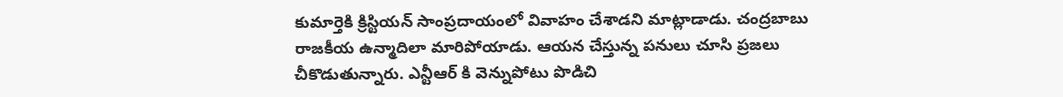కుమార్తెకి క్రిస్టియ‌న్ సాంప్ర‌దాయంలో వివాహం చేశాడ‌ని మాట్లాడాడు. చంద్ర‌బాబు రాజ‌కీయ ఉన్మాదిలా మారిపోయాడు. ఆయ‌న చేస్తున్న ప‌నులు చూసి ప్ర‌జ‌లు చీకొడుతున్నారు. ఎన్టీఆర్ కి వెన్నుపోటు పొడిచి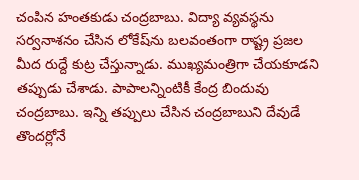చంపిన హంత‌కుడు చంద్ర‌బాబు. విద్యా వ్య‌వ‌స్థ‌ను స‌ర్వ‌నాశ‌నం చేసిన లోకేష్‌ను బ‌ల‌వంతంగా రాష్ట్ర ప్ర‌జ‌ల మీద రుద్దే కుట్ర చేస్తున్నాడు. ముఖ్య‌మంత్రిగా చేయ‌కూడ‌ని త‌ప్పుడు చేశాడు. పాపాల‌న్నింటికీ కేంద్ర బిందువు చంద్ర‌బాబు. ఇన్ని త‌ప్పులు చేసిన చంద్రబాబుని దేవుడే తొంద‌ర్లోనే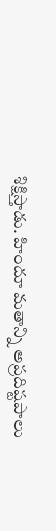శిక్షిస్తాడు. హిందూ మ‌తాన్ని అప్ర‌దిష్ట‌పాలు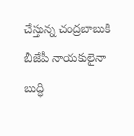చేస్తున్న చంద్ర‌బాబుకి బీజేపీ నాయ‌కులైనా బుద్ధి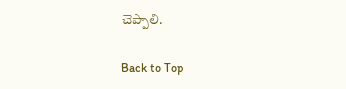చెప్పాలి.

Back to Top